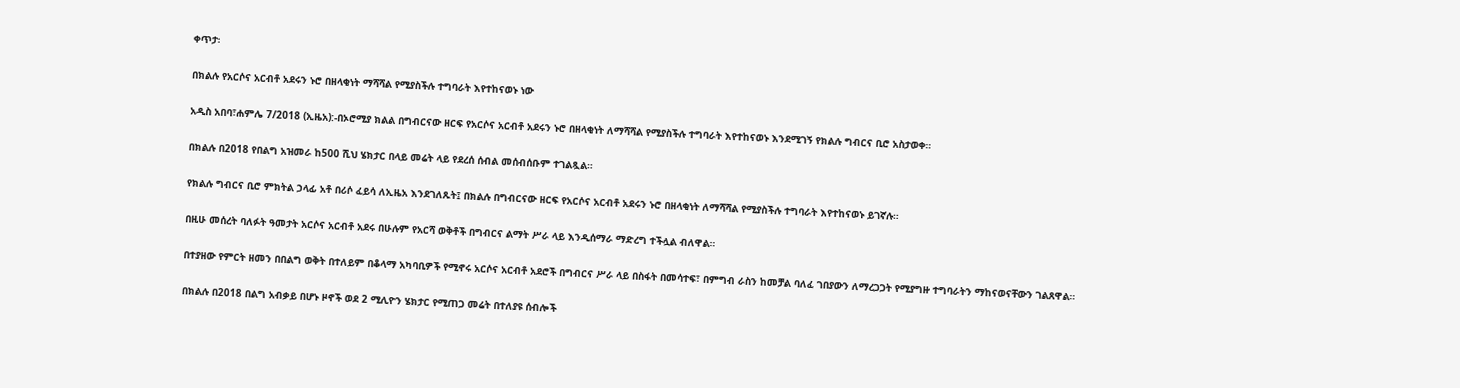ቀጥታ፡

በክልሉ የአርሶና አርብቶ አደሩን ኑሮ በዘላቂነት ማሻሻል የሚያስችሉ ተግባራት እየተከናወኑ ነው

አዲስ አበባ፣ሐምሌ 7/2018 (ኢዜአ):-በኦሮሚያ ክልል በግብርናው ዘርፍ የአርሶና አርብቶ አደሩን ኑሮ በዘላቂነት ለማሻሻል የሚያስችሉ ተግባራት እየተከናወኑ እንደሚገኝ የክልሉ ግብርና ቢሮ አስታወቀ።

በክልሉ በ2018 የበልግ አዝመራ ከ500 ሺህ ሄክታር በላይ መሬት ላይ የደረሰ ሰብል መሰብሰቡም ተገልጿል።

የክልሉ ግብርና ቢሮ ምክትል ኃላፊ አቶ በሪሶ ፈይሳ ለኢዜአ እንደገለጹት፤ በክልሉ በግብርናው ዘርፍ የአርሶና አርብቶ አደሩን ኑሮ በዘላቂነት ለማሻሻል የሚያስችሉ ተግባራት እየተከናወኑ ይገኛሉ።

በዚሁ መሰረት ባለፉት ዓመታት አርሶና አርብቶ አደሩ በሁሉም የአርሻ ወቅቶች በግብርና ልማት ሥራ ላይ እንዲሰማራ ማድረግ ተችሏል ብለዋል።

በተያዘው የምርት ዘመን በበልግ ወቅት በተለይም በቆላማ አካባቢዎች የሚኖሩ አርሶና አርብቶ አደሮች በግብርና ሥራ ላይ በስፋት በመሳተፍ፣ በምግብ ራስን ከመቻል ባለፈ ገበያውን ለማረጋጋት የሚያግዙ ተግባራትን ማከናወናቸውን ገልጸዋል።

በክልሉ በ2018 በልግ አብቃይ በሆኑ ዞኖች ወደ 2 ሚሊዮን ሄክታር የሚጠጋ መሬት በተለያዩ ሰብሎች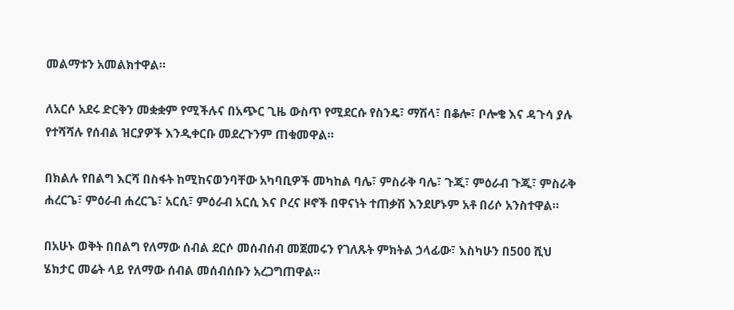መልማቱን አመልክተዋል።

ለአርሶ አደሩ ድርቅን መቋቋም የሚችሉና በአጭር ጊዜ ውስጥ የሚደርሱ የስንዴ፣ ማሽላ፣ በቆሎ፣ ቦሎቄ እና ዳጉሳ ያሉ የተሻሻሉ የሰብል ዝርያዎች እንዲቀርቡ መደረጉንም ጠቁመዋል።

በክልሉ የበልግ እርሻ በስፋት ከሚከናወንባቸው አካባቢዎች መካከል ባሌ፣ ምስራቅ ባሌ፣ ጉጂ፣ ምዕራብ ጉጂ፣ ምስራቅ ሐረርጌ፣ ምዕራብ ሐረርጌ፣ አርሲ፣ ምዕራብ አርሲ እና ቦረና ዞኖች በዋናነት ተጠቃሽ እንደሆኑም አቶ በሪሶ አንስተዋል።

በአሁኑ ወቅት በበልግ የለማው ሰብል ደርሶ መሰብሰብ መጀመሩን የገለጹት ምክትል ኃላፊው፣ እስካሁን በ500 ሺህ ሄክታር መሬት ላይ የለማው ሰብል መሰብሰቡን አረጋግጠዋል።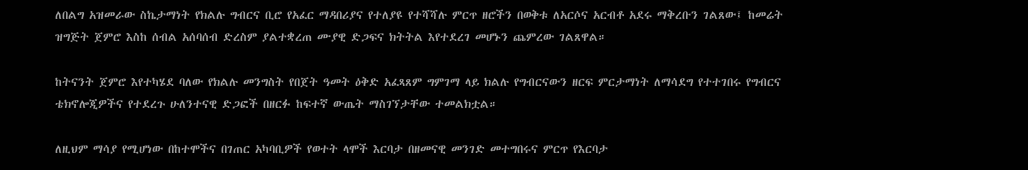ለበልግ አዝመራው ስኬታማነት የክልሉ ግብርና ቢሮ የአፈር ማዳበሪያና የተለያዩ የተሻሻሉ ምርጥ ዘሮችን በወቅቱ ለአርሶና አርብቶ አደሩ ማቅረቡን ገልጸው፤ ከመሬት ዝግጅት ጀምሮ እስከ ሰብል አሰባሰብ ድረስም ያልተቋረጠ ሙያዊ ድጋፍና ክትትል እየተደረገ መሆኑን ጨምረው ገልጸዋል።

ከትናንት ጀምሮ እየተካሄደ ባለው የክልሉ መንግስት የበጀት ዓመት ዕቅድ አፈጻጸም ግምገማ ላይ ክልሉ የግብርናውን ዘርፍ ምርታማነት ለማሳደግ የተተገበሩ የግብርና ቴክኖሎጂዎችና የተደረጉ ሁለንተናዊ ድጋፎች በዘርፉ ከፍተኛ ውጤት ማስገኘታቸው ተመልክቷል።

ለዚህም ማሳያ የሚሆነው በከተሞችና በገጠር አካባቢዎች የወተት ላሞች እርባታ በዘመናዊ መንገድ መተግበሩና ምርጥ የእርባታ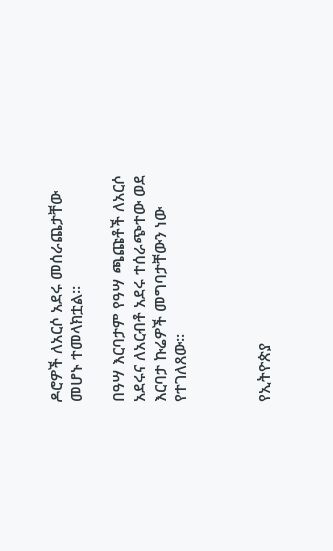ዶሮዎች ለአርሶ አደሩ መሰራጨታቸው መሆኑ ተመላክቷል።

በዓሣ እርባታም የዓሣ ጫጩቶች ለአርሶ አደሩና ለአርብቶ አደሩ ተሰራጭተው ወደ እርባታ ኩሬዎች መግባታቸውን ነው የተገለጸው።



የኢትዮጵያ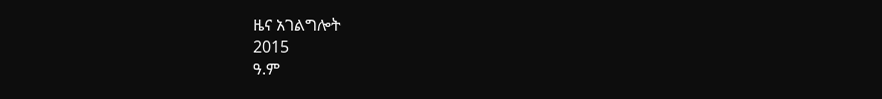ዜና አገልግሎት
2015
ዓ.ም